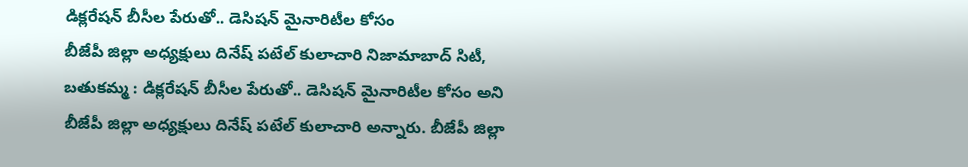డిక్లరేషన్ బీసీల పేరుతో.. డెసిషన్ మైనారిటీల కోసం
బీజేపీ జిల్లా అధ్యక్షులు దినేష్ పటేల్ కులాచారి నిజామాబాద్ సిటీ, బతుకమ్మ : డిక్లరేషన్ బీసీల పేరుతో.. డెసిషన్ మైనారిటీల కోసం అని బీజేపీ జిల్లా అధ్యక్షులు దినేష్ పటేల్ కులాచారి అన్నారు. బీజేపీ జిల్లా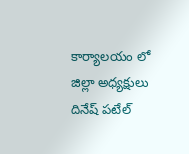కార్యాలయం లో జిల్లా అధ్యక్షులు దినేష్ పటేల్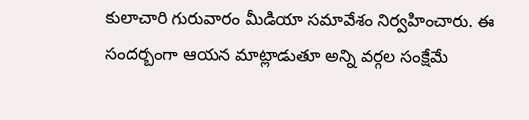కులాచారి గురువారం మీడియా సమావేశం నిర్వహించారు. ఈ సందర్బంగా ఆయన మాట్లాడుతూ అన్ని వర్గల సంక్షేమే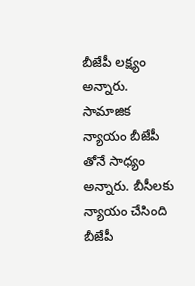బీజేపీ లక్ష్యం అన్నారు. సామాజిక న్యాయం బీజేపీ తోనే సాధ్యం అన్నారు. బీసీలకు న్యాయం చేసింది బీజేపీ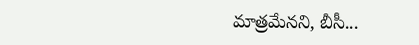మాత్రమేనని, బీసీ...